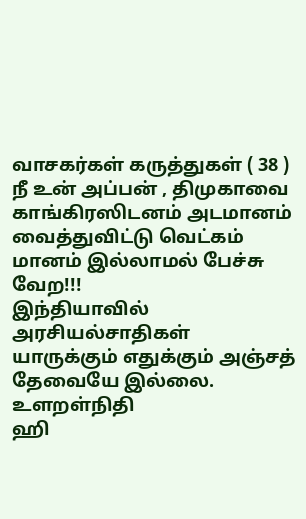வாசகர்கள் கருத்துகள் ( 38 )
நீ உன் அப்பன் , திமுகாவை காங்கிரஸிடனம் அடமானம் வைத்துவிட்டு வெட்கம் மானம் இல்லாமல் பேச்சு வேற!!!
இந்தியாவில் அரசியல்சாதிகள் யாருக்கும் எதுக்கும் அஞ்சத் தேவையே இல்லை.
உளறள்நிதி
ஹி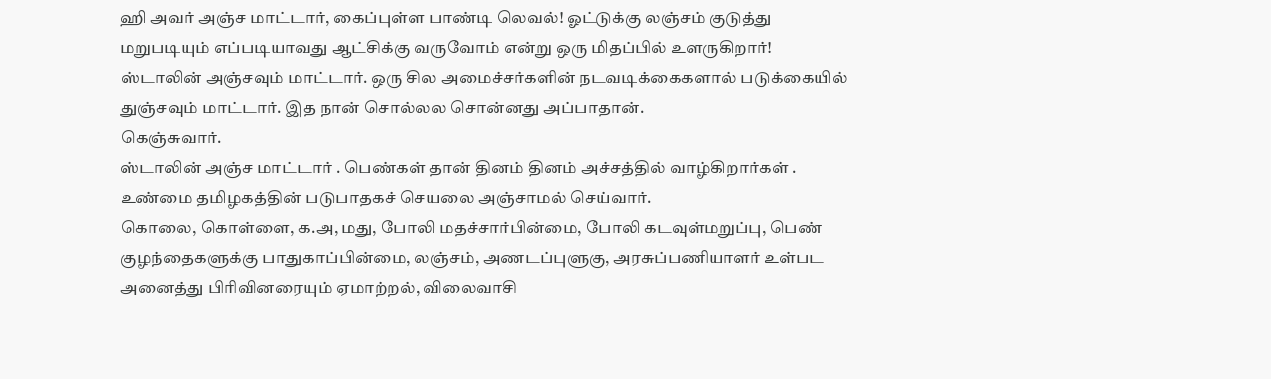ஹி அவர் அஞ்ச மாட்டார், கைப்புள்ள பாண்டி லெவல்! ஓட்டுக்கு லஞ்சம் குடுத்து மறுபடியும் எப்படியாவது ஆட்சிக்கு வருவோம் என்று ஒரு மிதப்பில் உளருகிறார்!
ஸ்டாலின் அஞ்சவும் மாட்டார். ஒரு சில அமைச்சர்களின் நடவடிக்கைகளால் படுக்கையில் துஞ்சவும் மாட்டார். இத நான் சொல்லல சொன்னது அப்பாதான்.
கெஞ்சுவார்.
ஸ்டாலின் அஞ்ச மாட்டார் . பெண்கள் தான் தினம் தினம் அச்சத்தில் வாழ்கிறார்கள் .
உண்மை தமிழகத்தின் படுபாதகச் செயலை அஞ்சாமல் செய்வார்.
கொலை, கொள்ளை, க.அ, மது, போலி மதச்சார்பின்மை, போலி கடவுள்மறுப்பு, பெண் குழந்தைகளுக்கு பாதுகாப்பின்மை, லஞ்சம், அணடப்புளுகு, அரசுப்பணியாளர் உள்பட அனைத்து பிரிவினரையும் ஏமாற்றல், விலைவாசி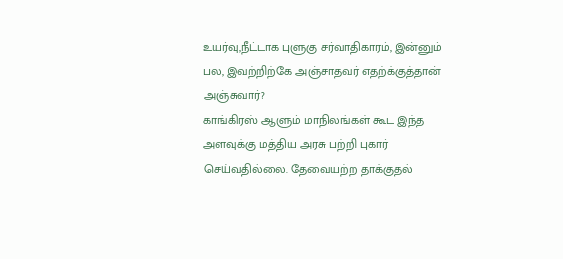உயர்வு,நீட்டாக புளுகு சர்வாதிகாரம், இன்னும் பல, இவற்றிற்கே அஞ்சாதவர் எதற்க்குத்தான் அஞ்சுவார்?
காங்கிரஸ் ஆளும் மாநிலங்கள் கூட இந்த அளவுக்கு மத்திய அரசு பற்றி புகார் செய்வதில்லை. தேவையற்ற தாக்குதல்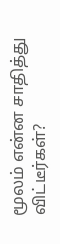மூலம் என்ன சாதித்து விட்டீர்கள்?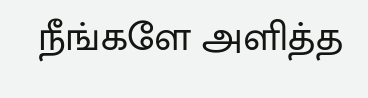நீங்களே அளித்த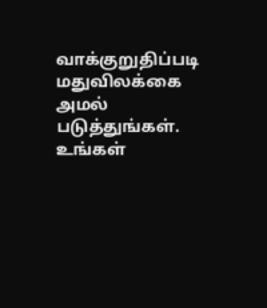வாக்குறுதிப்படி மதுவிலக்கை அமல் படுத்துங்கள். உங்கள்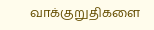வாக்குறுதிகளை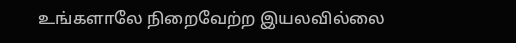உங்களாலே நிறைவேற்ற இயலவில்லை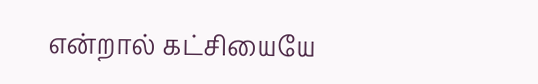என்றால் கட்சியையே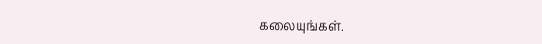கலையுங்கள்.